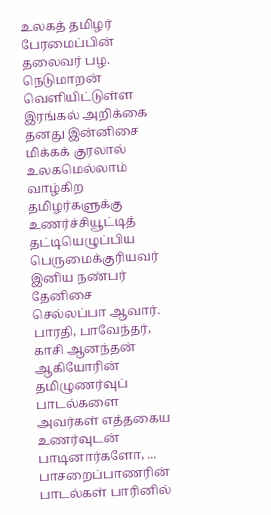உலகத் தமிழர் பேரமைப்பின் தலைவர் பழ. நெடுமாறன் வெளியிட்டுள்ள இரங்கல் அறிக்கை தனது இன்னிசை மிக்கக் குரலால் உலகமெல்லாம் வாழ்கிற தமிழர்களுக்கு உணர்ச்சியூட்டித் தட்டியெழுப்பிய பெருமைக்குரியவர் இனிய நண்பர் தேனிசை செல்லப்பா ஆவார். பாரதி, பாவேந்தர், காசி ஆனந்தன் ஆகியோரின் தமிழுணர்வுப் பாடல்களை அவர்கள் எத்தகைய உணர்வுடன் பாடினார்களோ, ...
பாசறைப்பாணரின் பாடல்கள் பாரினில்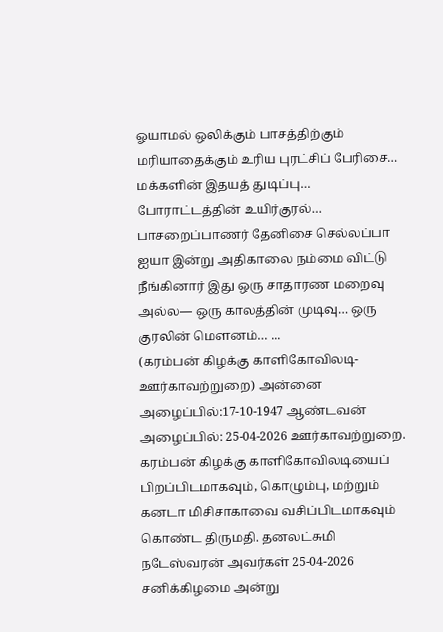ஓயாமல் ஒலிக்கும் பாசத்திற்கும் மரியாதைக்கும் உரிய புரட்சிப் பேரிசை… மக்களின் இதயத் துடிப்பு… போராட்டத்தின் உயிர்குரல்… பாசறைப்பாணர் தேனிசை செல்லப்பா ஐயா இன்று அதிகாலை நம்மை விட்டு நீங்கினார் இது ஒரு சாதாரண மறைவு அல்ல— ஒரு காலத்தின் முடிவு… ஒரு குரலின் மௌனம்… ...
(கரம்பன் கிழக்கு காளிகோவிலடி- ஊர்காவற்றுறை) அன்னை அழைப்பில்:17-10-1947 ஆண்டவன் அழைப்பில்: 25-04-2026 ஊர்காவற்றுறை. கரம்பன் கிழக்கு காளிகோவிலடியைப் பிறப்பிடமாகவும், கொழும்பு, மற்றும் கனடா மிசிசாகாவை வசிப்பிடமாகவும் கொண்ட திருமதி. தனலட்சுமி நடேஸ்வரன் அவர்கள் 25-04-2026 சனிக்கிழமை அன்று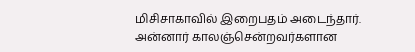மிசிசாகாவில் இறைபதம் அடைந்தார். அன்னார் காலஞ்சென்றவர்களான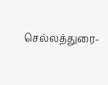செல்லத்துரை-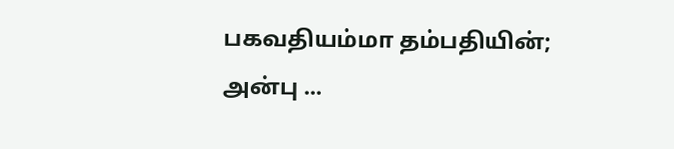பகவதியம்மா தம்பதியின்; அன்பு ...